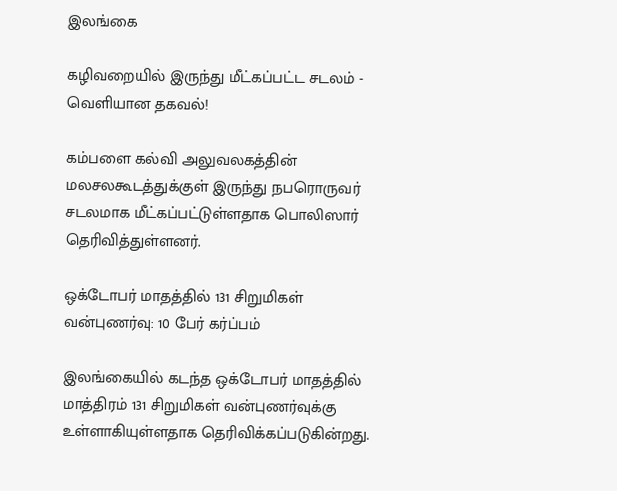இலங்கை

கழிவறையில் இருந்து மீட்கப்பட்ட சடலம் - வெளியான தகவல்!

கம்பளை கல்வி அலுவலகத்தின் மலசலகூடத்துக்குள் இருந்து நபரொருவர் சடலமாக மீட்கப்பட்டுள்ளதாக பொலிஸார் தெரிவித்துள்ளனர்.

ஒக்டோபர் மாதத்தில் 131 சிறுமிகள் வன்புணர்வு: 10 பேர் கர்ப்பம்

இலங்கையில் கடந்த ஒக்டோபர் மாதத்தில் மாத்திரம் 131 சிறுமிகள் வன்புணர்வுக்கு உள்ளாகியுள்ளதாக தெரிவிக்கப்படுகின்றது.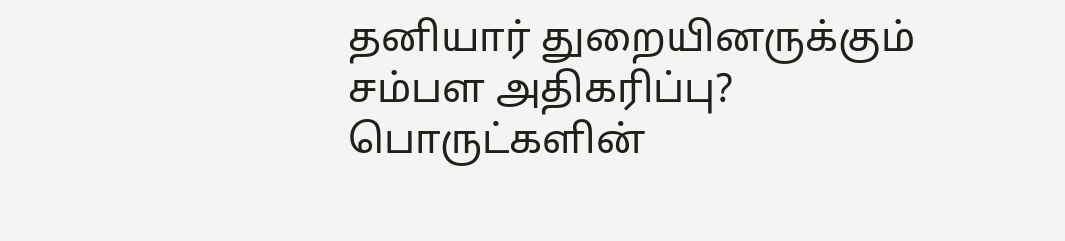தனியார் துறையினருக்கும் சம்பள அதிகரிப்பு? பொருட்களின்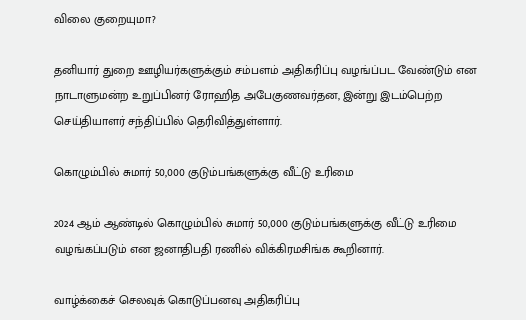விலை குறையுமா?

தனியார் துறை ஊழியர்களுக்கும் சம்பளம் அதிகரிப்பு வழங்ப்பட வேண்டும் என நாடாளுமன்ற உறுப்பினர் ரோஹித அபேகுணவர்தன, இன்று இடம்பெற்ற செய்தியாளர் சந்திப்பில் தெரிவித்துள்ளார்.

கொழும்பில் சுமார் 50,000 குடும்பங்களுக்கு வீட்டு உரிமை

2024 ஆம் ஆண்டில் கொழும்பில் சுமார் 50,000 குடும்பங்களுக்கு வீட்டு உரிமை வழங்கப்படும் என ஜனாதிபதி ரணில் விக்கிரமசிங்க கூறினார்.

வாழ்க்கைச் செலவுக் கொடுப்பனவு அதிகரிப்பு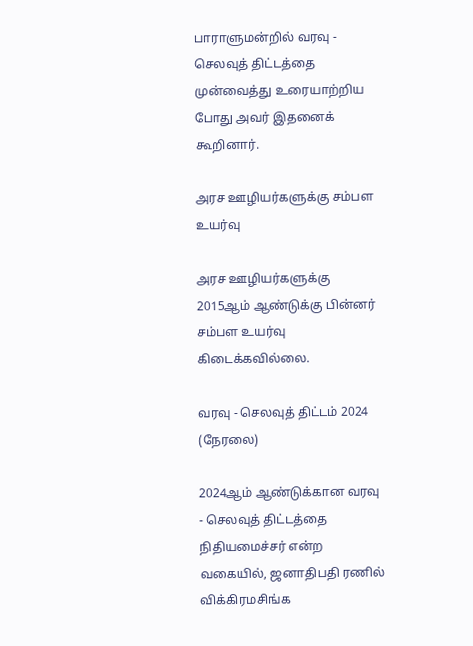பாராளுமன்றில் வரவு - செலவுத் திட்டத்தை முன்வைத்து உரையாற்றிய போது அவர் இதனைக் கூறினார்.

அரச ஊழியர்களுக்கு சம்பள உயர்வு

அரச ஊழியர்களுக்கு 2015ஆம் ஆண்டுக்கு பின்னர் சம்பள உயர்வு கிடைக்கவில்லை.

வரவு - செலவுத் திட்டம் 2024 (நேரலை)

2024ஆம் ஆண்டுக்கான வரவு - செலவுத் திட்டத்தை நிதியமைச்சர் என்ற வகையில், ஜனாதிபதி ரணில் விக்கிரமசிங்க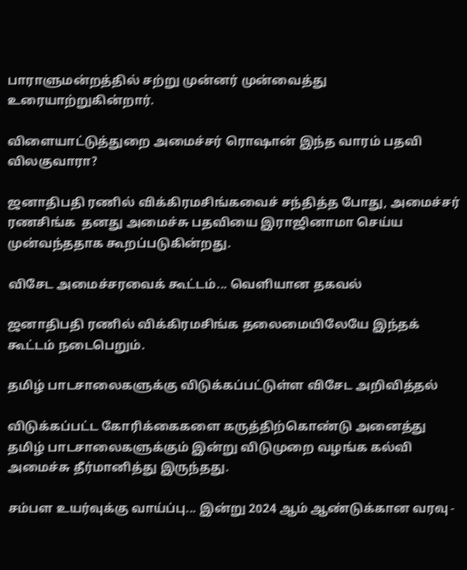பாராளுமன்றத்தில் சற்று முன்னர் முன்வைத்து உரையாற்றுகின்றார்.

விளையாட்டுத்துறை அமைச்சர் ரொஷான் இந்த வாரம் பதவி விலகுவாரா?

ஜனாதிபதி ரணில் விக்கிரமசிங்கவைச் சந்தித்த போது, அமைச்சர் ரணசிங்க  தனது அமைச்சு பதவியை இராஜினாமா செய்ய முன்வந்ததாக கூறப்படுகின்றது.

விசேட அமைச்சரவைக் கூட்டம்... வெளியான தகவல்

ஜனாதிபதி ரணில் விக்கிரமசிங்க தலைமையிலேயே இந்தக் கூட்டம் நடைபெறும்.

தமிழ் பாடசாலைகளுக்கு விடுக்கப்பட்டுள்ள விசேட அறிவித்தல்

விடுக்கப்பட்ட கோரிக்கைகளை கருத்திற்கொண்டு அனைத்து தமிழ் பாடசாலைகளுக்கும் இன்று விடுமுறை வழங்க கல்வி அமைச்சு தீர்மானித்து இருந்தது.

சம்பள உயர்வுக்கு வாய்ப்பு... இன்று 2024 ஆம் ஆண்டுக்கான வரவு -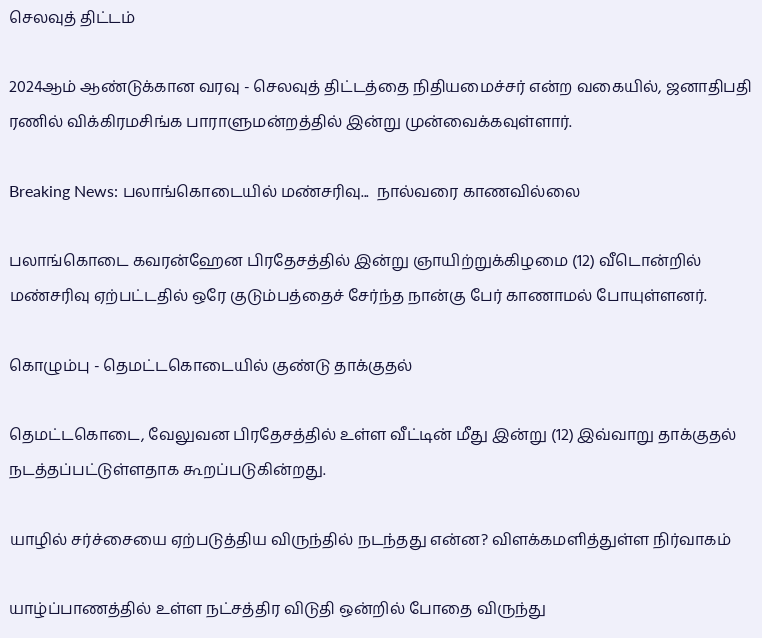செலவுத் திட்டம்

2024ஆம் ஆண்டுக்கான வரவு - செலவுத் திட்டத்தை நிதியமைச்சர் என்ற வகையில், ஜனாதிபதி ரணில் விக்கிரமசிங்க பாராளுமன்றத்தில் இன்று முன்வைக்கவுள்ளார்.

Breaking News: பலாங்கொடையில் மண்சரிவு...  நால்வரை காணவில்லை

பலாங்கொடை கவரன்ஹேன பிரதேசத்தில் இன்று ஞாயிற்றுக்கிழமை (12) வீடொன்றில் மண்சரிவு ஏற்பட்டதில் ஒரே குடும்பத்தைச் சேர்ந்த நான்கு பேர் காணாமல் போயுள்ளனர்.

கொழும்பு - தெமட்டகொடையில் குண்டு தாக்குதல்

தெமட்டகொடை, வேலுவன பிரதேசத்தில் உள்ள வீட்டின் மீது இன்று (12) இவ்வாறு தாக்குதல் நடத்தப்பட்டுள்ளதாக கூறப்படுகின்றது.

யாழில் சர்ச்சையை ஏற்படுத்திய விருந்தில் நடந்தது என்ன? விளக்கமளித்துள்ள நிர்வாகம்

யாழ்ப்பாணத்தில் உள்ள நட்சத்திர விடுதி ஒன்றில் போதை விருந்து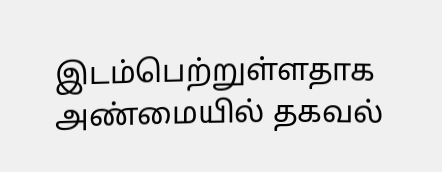இடம்பெற்றுள்ளதாக அண்மையில் தகவல்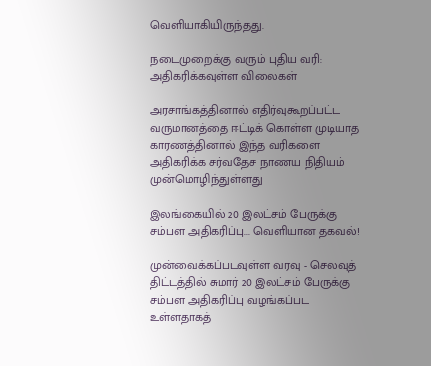வெளியாகியிருந்தது.

நடைமுறைக்கு வரும் புதிய வரி: அதிகரிக்கவுள்ள விலைகள்

அரசாங்கத்தினால் எதிர்வுகூறப்பட்ட வருமானத்தை ஈட்டிக் கொள்ள முடியாத காரணத்தினால் இந்த வரிகளை அதிகரிக்க சர்வதேச நாணய நிதியம் முன்மொழிந்துள்ளது

இலங்கையில் 20 இலட்சம் பேருக்கு சம்பள அதிகரிப்பு... வெளியான தகவல்!

முன்வைக்கப்படவுள்ள வரவு - செலவுத் திட்டத்தில் சுமார் 20 இலட்சம் பேருக்கு சம்பள அதிகரிப்பு வழங்கப்பட உள்ளதாகத்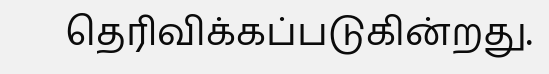தெரிவிக்கப்படுகின்றது.